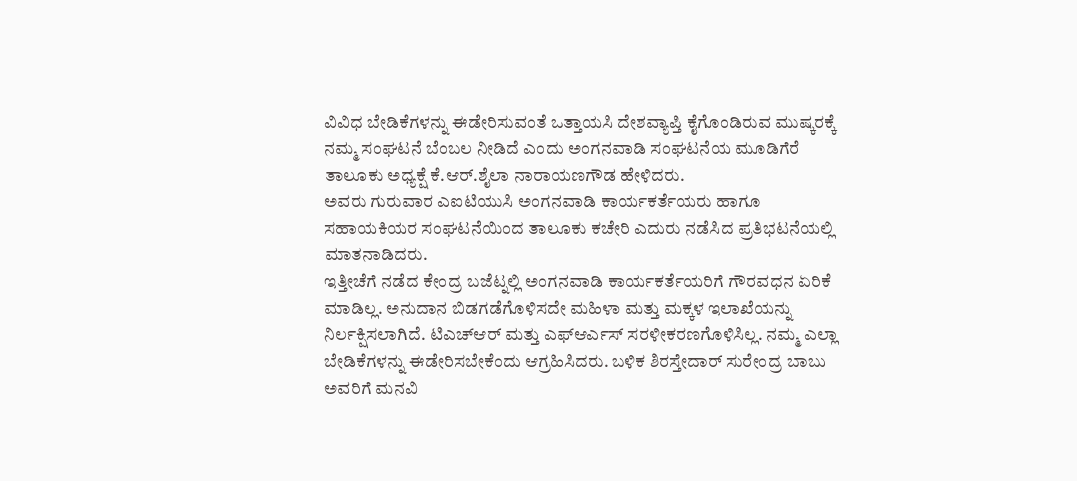ವಿವಿಧ ಬೇಡಿಕೆಗಳನ್ನು ಈಡೇರಿಸುವಂತೆ ಒತ್ತಾಯಸಿ ದೇಶವ್ಯಾಪ್ತಿ ಕೈಗೊಂಡಿರುವ ಮುಷ್ಕರಕ್ಕೆ ನಮ್ಮ ಸಂಘಟನೆ ಬೆಂಬಲ ನೀಡಿದೆ ಎಂದು ಅಂಗನವಾಡಿ ಸಂಘಟನೆಯ ಮೂಡಿಗೆರೆ ತಾಲೂಕು ಅಧ್ಯಕ್ಷೆ ಕೆ.ಆರ್.ಶೈಲಾ ನಾರಾಯಣಗೌಡ ಹೇಳಿದರು.
ಅವರು ಗುರುವಾರ ಎಐಟಿಯುಸಿ ಅಂಗನವಾಡಿ ಕಾರ್ಯಕರ್ತೆಯರು ಹಾಗೂ ಸಹಾಯಕಿಯರ ಸಂಘಟನೆಯಿಂದ ತಾಲೂಕು ಕಚೇರಿ ಎದುರು ನಡೆಸಿದ ಪ್ರತಿಭಟನೆಯಲ್ಲಿ ಮಾತನಾಡಿದರು.
ಇತ್ತೀಚೆಗೆ ನಡೆದ ಕೇಂದ್ರ ಬಜೆಟ್ನಲ್ಲಿ ಅಂಗನವಾಡಿ ಕಾರ್ಯಕರ್ತೆಯರಿಗೆ ಗೌರವಧನ ಏರಿಕೆ ಮಾಡಿಲ್ಲ. ಅನುದಾನ ಬಿಡಗಡೆಗೊಳಿಸದೇ ಮಹಿಳಾ ಮತ್ತು ಮಕ್ಕಳ ಇಲಾಖೆಯನ್ನು ನಿರ್ಲಕ್ಷಿಸಲಾಗಿದೆ. ಟಿಎಚ್ಆರ್ ಮತ್ತು ಎಫ್ಆರ್ಎಸ್ ಸರಳೀಕರಣಗೊಳಿಸಿಲ್ಲ. ನಮ್ಮ ಎಲ್ಲಾ ಬೇಡಿಕೆಗಳನ್ನು ಈಡೇರಿಸಬೇಕೆಂದು ಆಗ್ರಹಿಸಿದರು. ಬಳಿಕ ಶಿರಸ್ತೇದಾರ್ ಸುರೇಂದ್ರ ಬಾಬು ಅವರಿಗೆ ಮನವಿ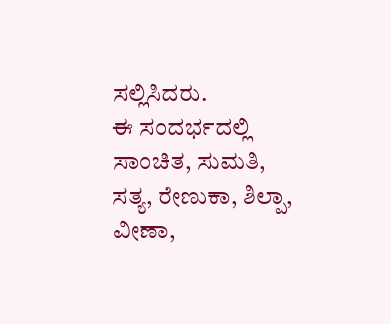ಸಲ್ಲಿಸಿದರು.
ಈ ಸಂದರ್ಭದಲ್ಲಿ ಸಾಂಚಿತ, ಸುಮತಿ, ಸತ್ಯ, ರೇಣುಕಾ, ಶಿಲ್ಪಾ, ವೀಣಾ,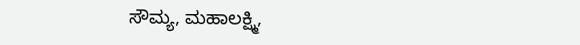ಸೌಮ್ಯ, ಮಹಾಲಕ್ಷ್ಮಿ,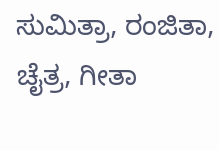ಸುಮಿತ್ರಾ, ರಂಜಿತಾ, ಚೈತ್ರ, ಗೀತಾ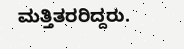ಮತ್ತಿತರರಿದ್ದರು.